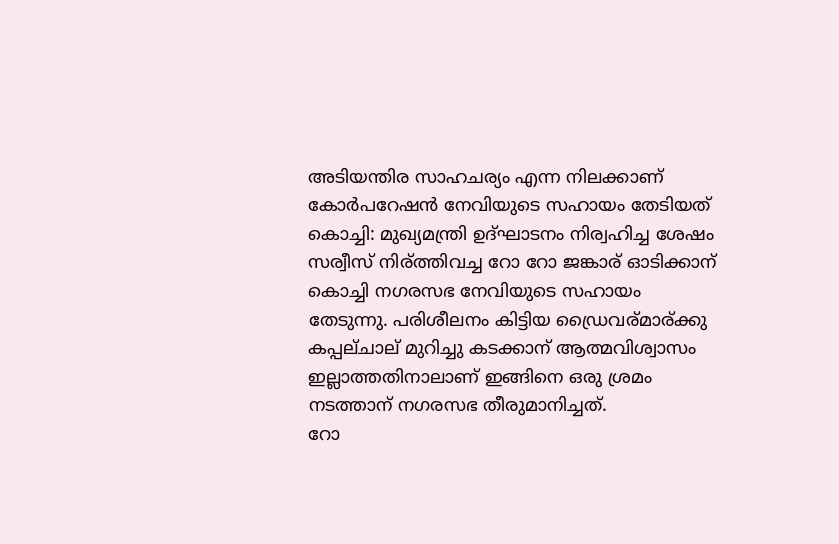അടിയന്തിര സാഹചര്യം എന്ന നിലക്കാണ് കോര്‍പറേഷന്‍ നേവിയുടെ സഹായം തേടിയത്
കൊച്ചി: മുഖ്യമന്ത്രി ഉദ്ഘാടനം നിര്വഹിച്ച ശേഷം സര്വീസ് നിര്ത്തിവച്ച റോ റോ ജങ്കാര് ഓടിക്കാന് കൊച്ചി നഗരസഭ നേവിയുടെ സഹായം തേടുന്നു. പരിശീലനം കിട്ടിയ ഡ്രൈവര്മാര്ക്കു കപ്പല്ചാല് മുറിച്ചു കടക്കാന് ആത്മവിശ്വാസം ഇല്ലാത്തതിനാലാണ് ഇങ്ങിനെ ഒരു ശ്രമം നടത്താന് നഗരസഭ തീരുമാനിച്ചത്.
റോ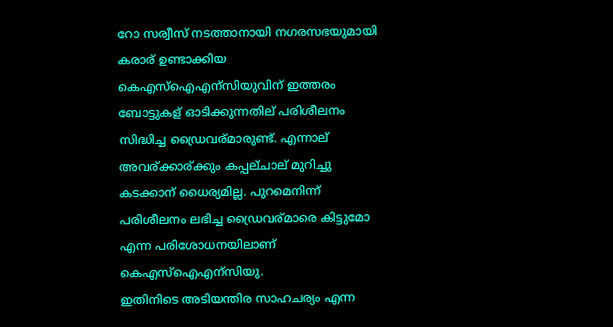റോ സര്വീസ് നടത്താനായി നഗരസഭയുമായി കരാര് ഉണ്ടാക്കിയ കെഎസ്ഐഎന്സിയുവിന് ഇത്തരം ബോട്ടുകള് ഓടിക്കുന്നതില് പരിശീലനം സിദ്ധിച്ച ഡ്രൈവര്മാരുണ്ട്. എന്നാല് അവര്ക്കാര്ക്കും കപ്പല്ചാല് മുറിച്ചു കടക്കാന് ധൈര്യമില്ല. പുറമെനിന്ന് പരിശീലനം ലഭിച്ച ഡ്രൈവര്മാരെ കിട്ടുമോ എന്ന പരിശോധനയിലാണ് കെഎസ്ഐഎന്സിയു.
ഇതിനിടെ അടിയന്തിര സാഹചര്യം എന്ന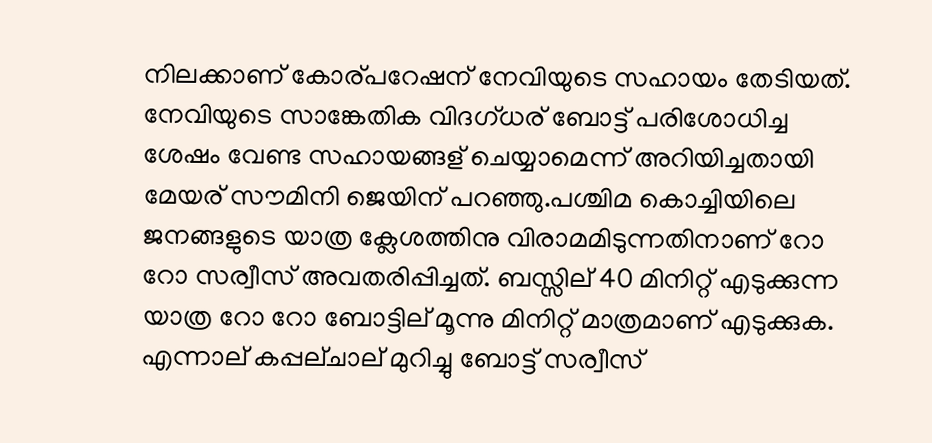നിലക്കാണ് കോര്പറേഷന് നേവിയുടെ സഹായം തേടിയത്. നേവിയുടെ സാങ്കേതിക വിദഗ്ധര് ബോട്ട് പരിശോധിച്ച ശേഷം വേണ്ട സഹായങ്ങള് ചെയ്യാമെന്ന് അറിയിച്ചതായി മേയര് സൗമിനി ജെയിന് പറഞ്ഞു.പശ്ചിമ കൊച്ചിയിലെ ജനങ്ങളുടെ യാത്ര ക്ലേശത്തിനു വിരാമമിടുന്നതിനാണ് റോ റോ സര്വീസ് അവതരിപ്പിച്ചത്. ബസ്സില് 40 മിനിറ്റ് എടുക്കുന്ന യാത്ര റോ റോ ബോട്ടില് മൂന്നു മിനിറ്റ് മാത്രമാണ് എടുക്കുക.
എന്നാല് കപ്പല്ചാല് മുറിച്ചു ബോട്ട് സര്വീസ്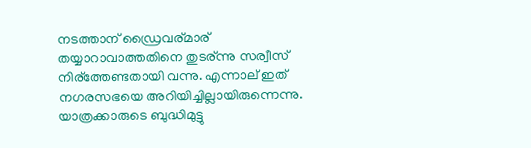നടത്താന് ഡ്രൈവര്മാര് തയ്യാറാവാത്തതിനെ തുടര്ന്നു സര്വീസ് നിര്ത്തേണ്ടതായി വന്നു. എന്നാല് ഇത് നഗരസഭയെ അറിയിച്ചില്ലായിരുന്നെന്നു. യാത്രക്കാരുടെ ബുദ്ധിമുട്ടു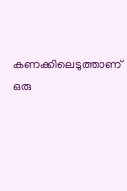കണക്കിലെടുത്താണ് ഒരു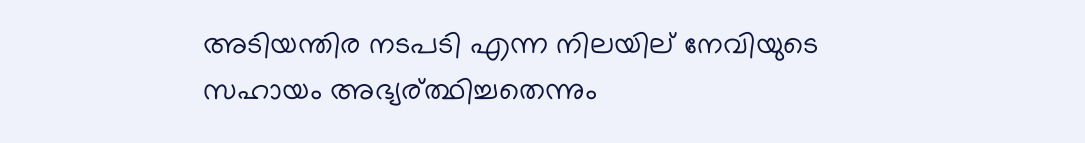അടിയന്തിര നടപടി എന്ന നിലയില് നേവിയുടെ സഹായം അഭ്യര്ത്ഥിച്ചതെന്നും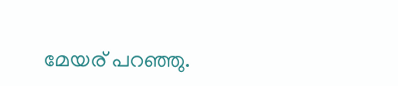മേയര് പറഞ്ഞു.